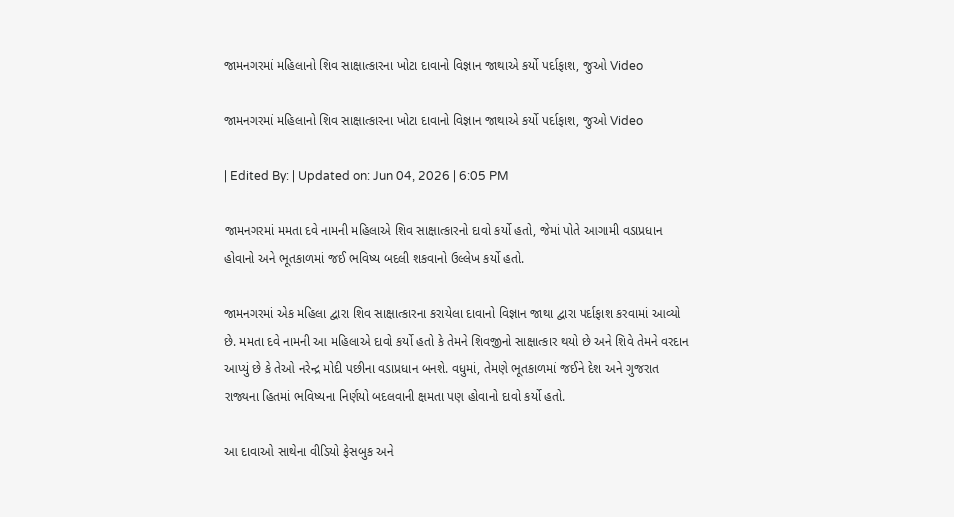જામનગરમાં મહિલાનો શિવ સાક્ષાત્કારના ખોટા દાવાનો વિજ્ઞાન જાથાએ કર્યો પર્દાફાશ, જુઓ Video

જામનગરમાં મહિલાનો શિવ સાક્ષાત્કારના ખોટા દાવાનો વિજ્ઞાન જાથાએ કર્યો પર્દાફાશ, જુઓ Video

| Edited By: | Updated on: Jun 04, 2026 | 6:05 PM

જામનગરમાં મમતા દવે નામની મહિલાએ શિવ સાક્ષાત્કારનો દાવો કર્યો હતો, જેમાં પોતે આગામી વડાપ્રધાન હોવાનો અને ભૂતકાળમાં જઈ ભવિષ્ય બદલી શકવાનો ઉલ્લેખ કર્યો હતો.

જામનગરમાં એક મહિલા દ્વારા શિવ સાક્ષાત્કારના કરાયેલા દાવાનો વિજ્ઞાન જાથા દ્વારા પર્દાફાશ કરવામાં આવ્યો છે. મમતા દવે નામની આ મહિલાએ દાવો કર્યો હતો કે તેમને શિવજીનો સાક્ષાત્કાર થયો છે અને શિવે તેમને વરદાન આપ્યું છે કે તેઓ નરેન્દ્ર મોદી પછીના વડાપ્રધાન બનશે. વધુમાં, તેમણે ભૂતકાળમાં જઈને દેશ અને ગુજરાત રાજ્યના હિતમાં ભવિષ્યના નિર્ણયો બદલવાની ક્ષમતા પણ હોવાનો દાવો કર્યો હતો.

આ દાવાઓ સાથેના વીડિયો ફેસબુક અને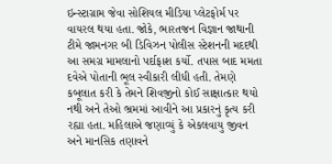ઇન્સ્ટાગ્રામ જેવા સોશિયલ મીડિયા પ્લેટફોર્મ પર વાયરલ થયા હતા. જોકે, ભારતજન વિજ્ઞાન જાથાની ટીમે જામનગર બી ડિવિઝન પોલીસ સ્ટેશનની મદદથી આ સમગ્ર મામલાનો પર્દાફાશ કર્યો. તપાસ બાદ મમતા દવેએ પોતાની ભૂલ સ્વીકારી લીધી હતી. તેમણે કબૂલાત કરી કે તેમને શિવજીનો કોઈ સાક્ષાત્કાર થયો નથી અને તેઓ ભ્રમમાં આવીને આ પ્રકારનું કૃત્ય કરી રહ્યા હતા. મહિલાએ જણાવ્યું કે એકલવાયુ જીવન અને માનસિક તણાવને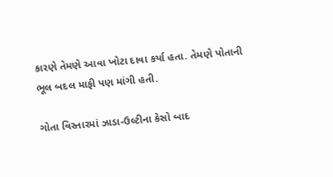કારણે તેમણે આવા ખોટા દાવા કર્યા હતા. તેમણે પોતાની ભૂલ બદલ માફી પણ માંગી હતી.

ગોતા વિસ્તારમાં ઝાડા-ઉલ્ટીના કેસો બાદ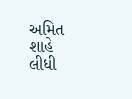અમિત શાહે લીધી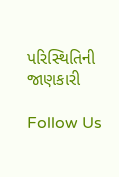પરિસ્થિતિની જાણકારી

Follow Us